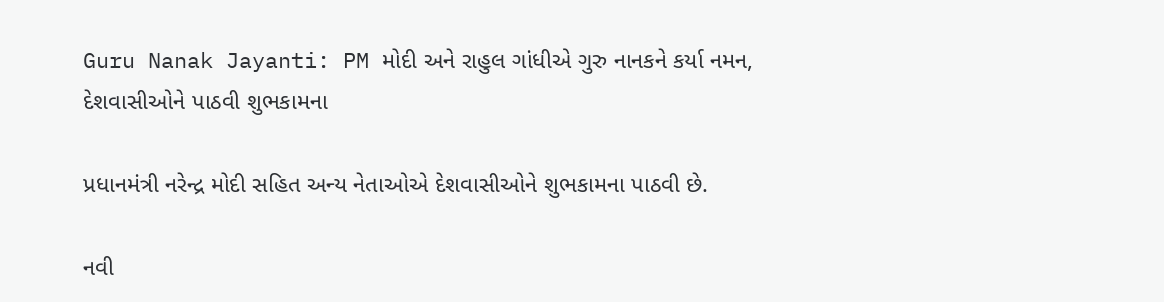Guru Nanak Jayanti: PM મોદી અને રાહુલ ગાંધીએ ગુરુ નાનકને કર્યા નમન, દેશવાસીઓને પાઠવી શુભકામના

પ્રધાનમંત્રી નરેન્દ્ર મોદી સહિત અન્ય નેતાઓએ દેશવાસીઓને શુભકામના પાઠવી છે.

નવી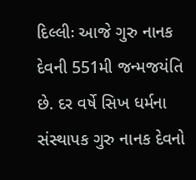દિલ્લીઃ આજે ગુરુ નાનક દેવની 551મી જન્મજયંતિ છે. દર વર્ષે સિખ ધર્મના સંસ્થાપક ગુરુ નાનક દેવનો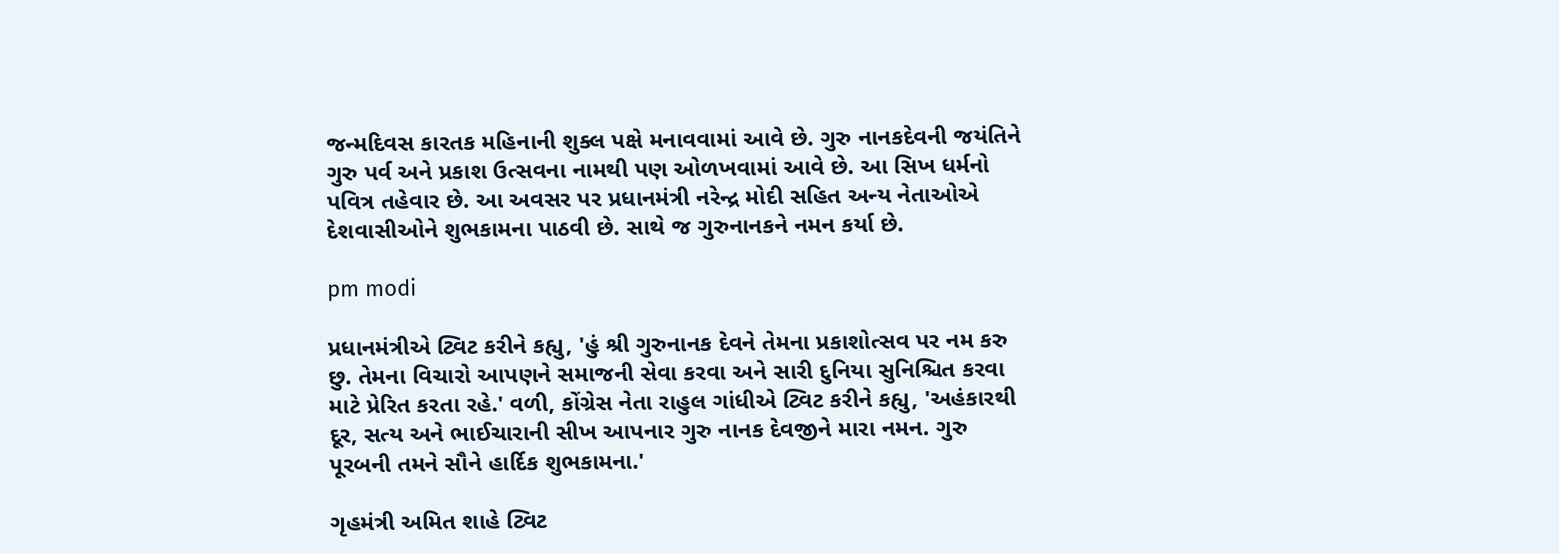જન્મદિવસ કારતક મહિનાની શુક્લ પક્ષે મનાવવામાં આવે છે. ગુરુ નાનકદેવની જયંતિને ગુરુ પર્વ અને પ્રકાશ ઉત્સવના નામથી પણ ઓળખવામાં આવે છે. આ સિખ ધર્મનો પવિત્ર તહેવાર છે. આ અવસર પર પ્રધાનમંત્રી નરેન્દ્ર મોદી સહિત અન્ય નેતાઓએ દેશવાસીઓને શુભકામના પાઠવી છે. સાથે જ ગુરુનાનકને નમન કર્યા છે.

pm modi

પ્રધાનમંત્રીએ ટ્વિટ કરીને કહ્યુ, 'હું શ્રી ગુરુનાનક દેવને તેમના પ્રકાશોત્સવ પર નમ કરુ છુ. તેમના વિચારો આપણને સમાજની સેવા કરવા અને સારી દુનિયા સુનિશ્ચિત કરવા માટે પ્રેરિત કરતા રહે.' વળી, કોંગ્રેસ નેતા રાહુલ ગાંધીએ ટ્વિટ કરીને કહ્યુ, 'અહંકારથી દૂર, સત્ય અને ભાઈચારાની સીખ આપનાર ગુરુ નાનક દેવજીને મારા નમન. ગુરુ પૂરબની તમને સૌને હાર્દિક શુભકામના.'

ગૃહમંત્રી અમિત શાહે ટ્વિટ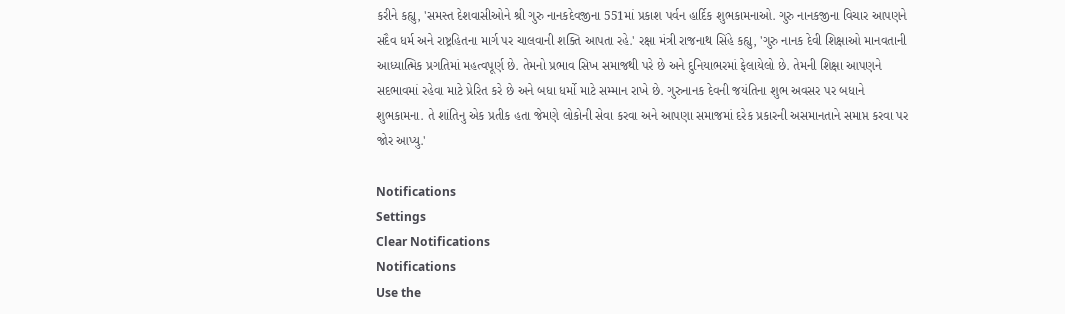કરીને કહ્યુ, 'સમસ્ત દેશવાસીઓને શ્રી ગુરુ નાનકદેવજીના 551માં પ્રકાશ પર્વન હાર્દિક શુભકામનાઓ. ગુરુ નાનકજીના વિચાર આપણને સદૈવ ધર્મ અને રાષ્ટ્રહિતના માર્ગ પર ચાલવાની શક્તિ આપતા રહે.' રક્ષા મંત્રી રાજનાથ સિંહે કહ્યુ, 'ગુરુ નાનક દેવી શિક્ષાઓ માનવતાની આધ્યાત્મિક પ્રગતિમાં મહત્વપૂર્ણ છે. તેમનો પ્રભાવ સિખ સમાજથી પરે છે અને દુનિયાભરમાં ફેલાયેલો છે. તેમની શિક્ષા આપણને સદભાવમાં રહેવા માટે પ્રેરિત કરે છે અને બધા ધર્મો માટે સમ્માન રાખે છે. ગુરુનાનક દેવની જયંતિના શુભ અવસર પર બધાને શુભકામના. તે શાંતિનુ એક પ્રતીક હતા જેમણે લોકોની સેવા કરવા અને આપણા સમાજમાં દરેક પ્રકારની અસમાનતાને સમાપ્ત કરવા પર જોર આપ્યુ.'

Notifications
Settings
Clear Notifications
Notifications
Use the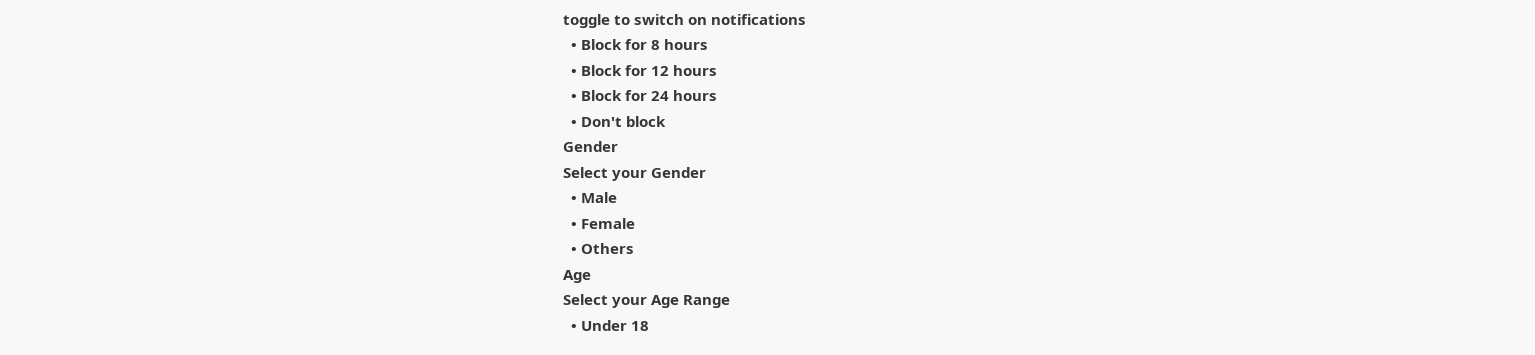toggle to switch on notifications
  • Block for 8 hours
  • Block for 12 hours
  • Block for 24 hours
  • Don't block
Gender
Select your Gender
  • Male
  • Female
  • Others
Age
Select your Age Range
  • Under 18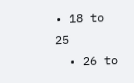• 18 to 25
  • 26 to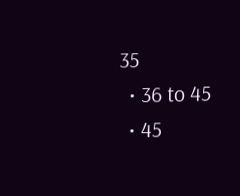35
  • 36 to 45
  • 45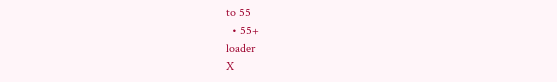to 55
  • 55+
loader
X